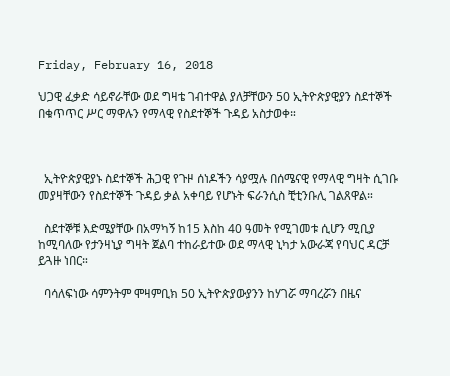Friday, February 16, 2018

ህጋዊ ፈቃድ ሳይኖራቸው ወደ ግዛቴ ገብተዋል ያለቻቸውን 50 ኢትዮጵያዊያን ስደተኞች በቁጥጥር ሥር ማዋሉን የማላዊ የስደተኞች ጉዳይ አስታወቀ።



  ኢትዮጵያዊያኑ ስደተኞች ሕጋዊ የጉዞ ሰነዶችን ሳያሟሉ በሰሜናዊ የማላዊ ግዛት ሲገቡ መያዛቸውን የስደተኞች ጉዳይ ቃል አቀባይ የሆኑት ፍራንሲስ ቺቲንቡሊ ገልጸዋል።

  ስደተኞቹ እድሜያቸው በአማካኝ ከ15 እስከ 40 ዓመት የሚገመቱ ሲሆን ሚቢያ ከሚባለው የታንዛኒያ ግዛት ጀልባ ተከራይተው ወደ ማላዊ ኒካታ አውራጃ የባህር ዳርቻ ይጓዙ ነበር።

  ባሳለፍነው ሳምንትም ሞዛምቢክ 50 ኢትዮጵያውያንን ከሃገሯ ማባረሯን በዜና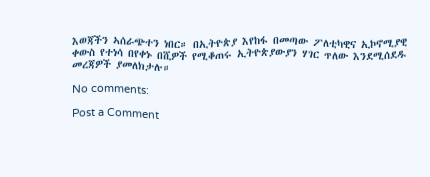እወጃችን ኣሰራጭተን ነበር። በኢትዮጵያ እየከፋ በመጣው ፖለቲካዊና ኢኮኖሚያዊ ቀውስ የተነሳ በየቀኑ በሺዎች የሚቆጠሩ ኢትዮጵያውያን ሃገር ጥለው እንደሚሰደዱ መረጃዎች ያመለክታሉ።

No comments:

Post a Comment